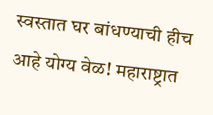स्वस्तात घर बांधण्याची हीच आहे योग्य वेळ! महाराष्ट्रात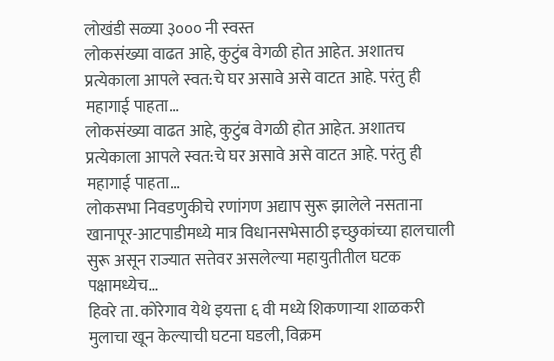लोखंडी सळ्या ३००० नी स्वस्त
लोकसंख्या वाढत आहे, कुटुंब वेगळी होत आहेत. अशातच प्रत्येकाला आपले स्वत:चे घर असावे असे वाटत आहे. परंतु ही महागाई पाहता…
लोकसंख्या वाढत आहे, कुटुंब वेगळी होत आहेत. अशातच प्रत्येकाला आपले स्वत:चे घर असावे असे वाटत आहे. परंतु ही महागाई पाहता…
लोकसभा निवडणुकीचे रणांगण अद्याप सुरू झालेले नसताना खानापूर-आटपाडीमध्ये मात्र विधानसभेसाठी इच्छुकांच्या हालचाली सुरू असून राज्यात सत्तेवर असलेल्या महायुतीतील घटक पक्षामध्येच…
हिवरे ता. कोरेगाव येथे इयत्ता ६ वी मध्ये शिकणाऱ्या शाळकरी मुलाचा खून केल्याची घटना घडली, विक्रम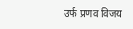उर्फ प्रणव विजय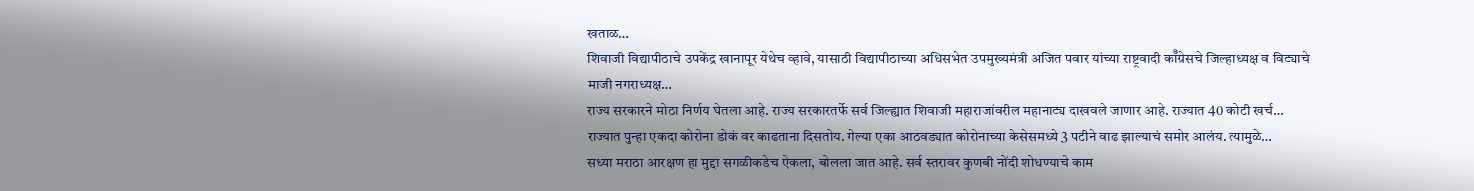खताळ…
शिवाजी विद्यापीठाचे उपकेंद्र खानापूर येथेच व्हावे, यासाठी विद्यापीठाच्या अधिसभेत उपमुख्यमंत्री अजित पवार यांच्या राष्ट्रवादी कॉँग्रेसचे जिल्हाध्यक्ष व विट्याचे माजी नगराध्यक्ष…
राज्य सरकारने मोठा निर्णय घेतला आहे. राज्य सरकारतर्फे सर्व जिल्ह्यात शिवाजी महाराजांवरील महानाट्य दाखवले जाणार आहे. राज्यात 40 कोटी खर्च…
राज्यात पुन्हा एकदा कोरोना डोकं वर काढताना दिसतोय. गेल्या एका आठवड्यात कोरोनाच्या केसेसमध्ये 3 पटीने वाढ झाल्याचं समोर आलंय. त्यामुळे…
सध्या मराठा आरक्षण हा मुद्दा सगळीकडेच ऐकला, बोलला जात आहे. सर्व स्तरावर कुणबी नोंदी शोधण्याचे काम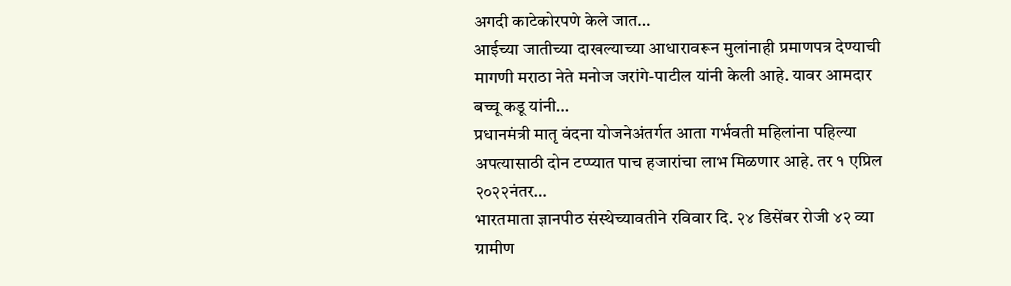अगदी काटेकोरपणे केले जात…
आईच्या जातीच्या दाखल्याच्या आधारावरून मुलांनाही प्रमाणपत्र देण्याची मागणी मराठा नेते मनोज जरांगे-पाटील यांनी केली आहे. यावर आमदार बच्चू कडू यांनी…
प्रधानमंत्री मातृ वंदना योजनेअंतर्गत आता गर्भवती महिलांना पहिल्या अपत्यासाठी दोन टप्प्यात पाच हजारांचा लाभ मिळणार आहे. तर १ एप्रिल २०२२नंतर…
भारतमाता ज्ञानपीठ संस्थेच्यावतीने रविवार दि. २४ डिसेंबर रोजी ४२ व्या ग्रामीण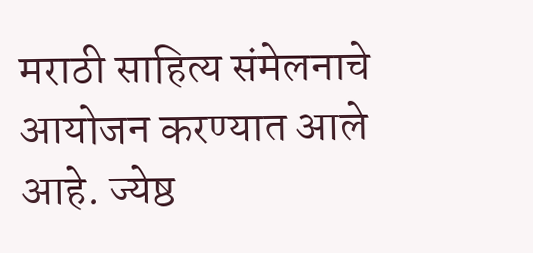मराठी साहित्य संमेलनाचे आयोजन करण्यात आले आहे. ज्येष्ठ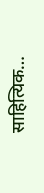साहित्यिक…